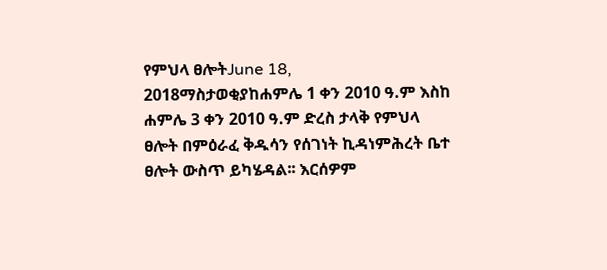የምህላ ፀሎትJune 18, 2018ማስታወቂያከሐምሌ 1 ቀን 2010 ዓ.ም እስከ ሐምሌ 3 ቀን 2010 ዓ.ም ድረስ ታላቅ የምህላ ፀሎት በምዕራፈ ቅዱሳን የሰገነት ኪዳነምሕረት ቤተ ፀሎት ውስጥ ይካሄዳል፡፡ እርሰዎም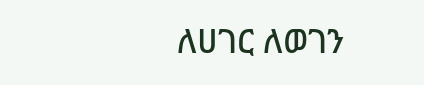ለሀገር ለወገን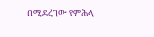በሚደረገው የምሕላ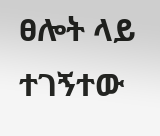ፀሎት ላይ ተገኝተው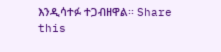እንዲሳተፉ ተጋብዘዋል፡፡ Share this